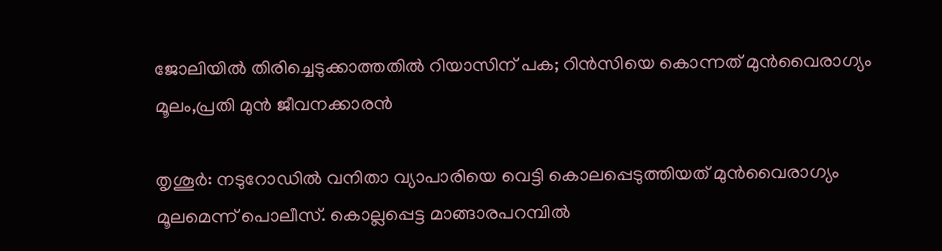ജോലിയില്‍ തിരിച്ചെടുക്കാത്തതില്‍ റിയാസിന് പക; റിന്‍സിയെ കൊന്നത് മുന്‍വൈരാഗ്യം മൂലം,പ്രതി മുന്‍ ജീവനക്കാരന്‍

തൃശൂര്‍: നടുറോഡില്‍ വനിതാ വ്യാപാരിയെ വെട്ടി കൊലപ്പെടുത്തിയത് മുന്‍വൈരാഗ്യം മൂലമെന്ന് പൊലീസ്. കൊല്ലപ്പെട്ട മാങ്ങാരപറമ്പില്‍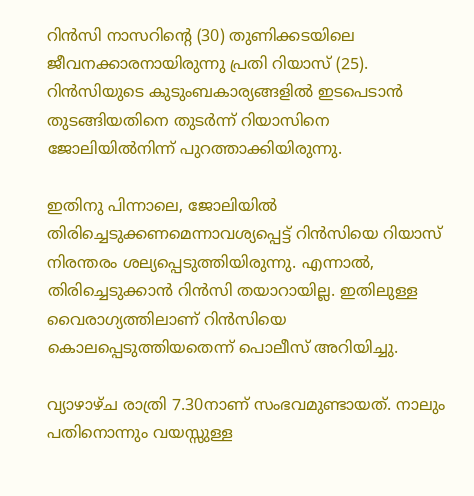റിന്‍സി നാസറിന്റെ (30) തുണിക്കടയിലെ ജീവനക്കാരനായിരുന്നു പ്രതി റിയാസ് (25). റിന്‍സിയുടെ കുടുംബകാര്യങ്ങളില്‍ ഇടപെടാന്‍ തുടങ്ങിയതിനെ തുടര്‍ന്ന് റിയാസിനെ ജോലിയില്‍നിന്ന് പുറത്താക്കിയിരുന്നു.

ഇതിനു പിന്നാലെ, ജോലിയില്‍ തിരിച്ചെടുക്കണമെന്നാവശ്യപ്പെട്ട് റിന്‍സിയെ റിയാസ് നിരന്തരം ശല്യപ്പെടുത്തിയിരുന്നു. എന്നാല്‍, തിരിച്ചെടുക്കാന്‍ റിന്‍സി തയാറായില്ല. ഇതിലുള്ള വൈരാഗ്യത്തിലാണ് റിന്‍സിയെ കൊലപ്പെടുത്തിയതെന്ന് പൊലീസ് അറിയിച്ചു.

വ്യാഴാഴ്ച രാത്രി 7.30നാണ് സംഭവമുണ്ടായത്. നാലും പതിനൊന്നും വയസ്സുള്ള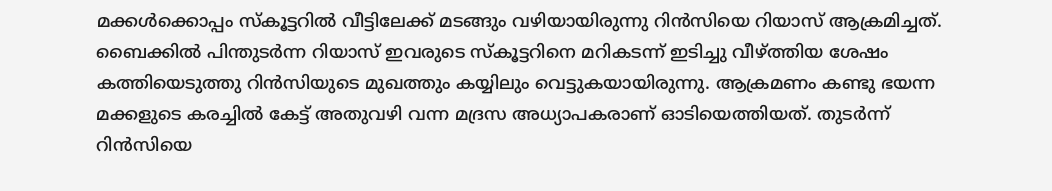മക്കള്‍ക്കൊപ്പം സ്‌കൂട്ടറില്‍ വീട്ടിലേക്ക് മടങ്ങും വഴിയായിരുന്നു റിന്‍സിയെ റിയാസ് ആക്രമിച്ചത്. ബൈക്കില്‍ പിന്തുടര്‍ന്ന റിയാസ് ഇവരുടെ സ്‌കൂട്ടറിനെ മറികടന്ന് ഇടിച്ചു വീഴ്ത്തിയ ശേഷം കത്തിയെടുത്തു റിന്‍സിയുടെ മുഖത്തും കയ്യിലും വെട്ടുകയായിരുന്നു. ആക്രമണം കണ്ടു ഭയന്ന മക്കളുടെ കരച്ചില്‍ കേട്ട് അതുവഴി വന്ന മദ്രസ അധ്യാപകരാണ് ഓടിയെത്തിയത്. തുടര്‍ന്ന് റിന്‍സിയെ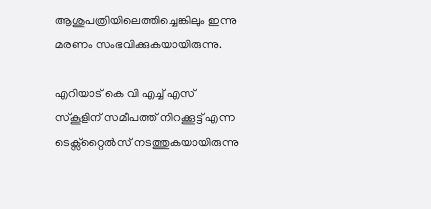ആശുപത്രിയിലെത്തിച്ചെങ്കിലും ഇന്നു മരണം സംഭവിക്കുകയായിരുന്നു.

എറിയാട് കെ വി എച്ച് എസ് സ്‌കൂളിന് സമീപത്ത് നിറക്കൂട്ട് എന്ന ടെക്സ്‌റ്റൈല്‍സ് നടത്തുകയായിരുന്നു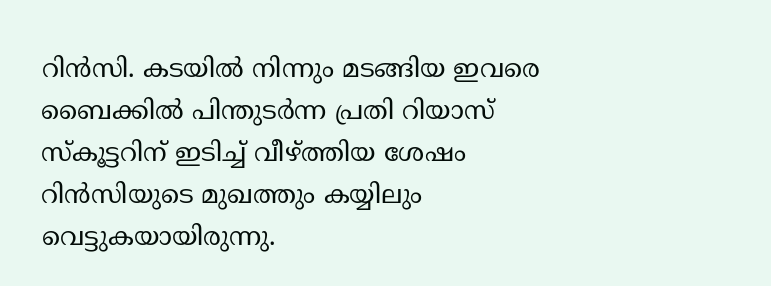റിന്‍സി. കടയില്‍ നിന്നും മടങ്ങിയ ഇവരെ ബൈക്കില്‍ പിന്തുടര്‍ന്ന പ്രതി റിയാസ് സ്‌കൂട്ടറിന് ഇടിച്ച് വീഴ്ത്തിയ ശേഷം റിന്‍സിയുടെ മുഖത്തും കയ്യിലും വെട്ടുകയായിരുന്നു.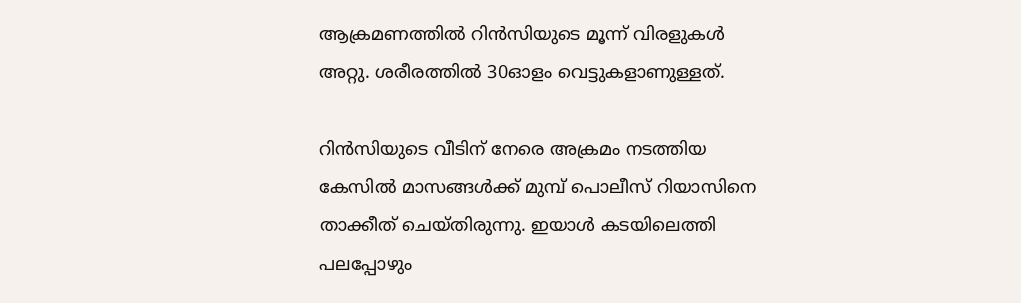ആക്രമണത്തില്‍ റിന്‍സിയുടെ മൂന്ന് വിരളുകള്‍ അറ്റു. ശരീരത്തില്‍ 30ഓളം വെട്ടുകളാണുള്ളത്.

റിന്‍സിയുടെ വീടിന് നേരെ അക്രമം നടത്തിയ കേസില്‍ മാസങ്ങള്‍ക്ക് മുമ്പ് പൊലീസ് റിയാസിനെ താക്കീത് ചെയ്തിരുന്നു. ഇയാള്‍ കടയിലെത്തി പലപ്പോഴും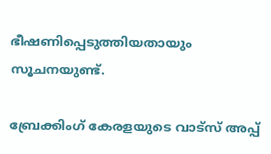ഭീഷണിപ്പെടുത്തിയതായും സൂചനയുണ്ട്.

ബ്രേക്കിംഗ് കേരളയുടെ വാട്സ് അപ്പ്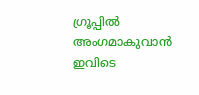ഗ്രൂപ്പിൽ അംഗമാകുവാൻ ഇവിടെ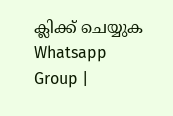ക്ലിക്ക് ചെയ്യുക Whatsapp Group |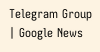Telegram Group | Google News